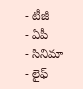- టీజీ
- ఏపీ
- సినిమా
- లైఫ్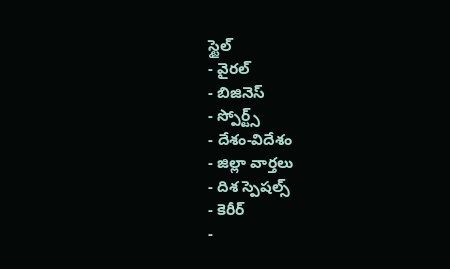స్టైల్
- వైరల్
- బిజినెస్
- స్పోర్ట్స్
- దేశం-విదేశం
- జిల్లా వార్తలు
- దిశ స్పెషల్స్
- కెరీర్
-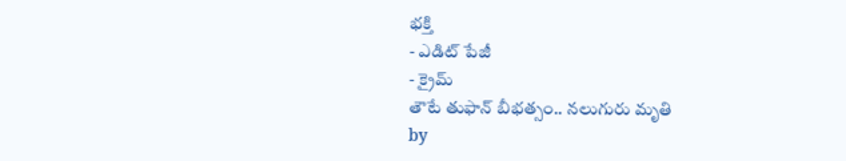భక్తి
- ఎడిట్ పేజీ
- క్రైమ్
తౌటే తుఫాన్ బీభత్సం.. నలుగురు మృతి
by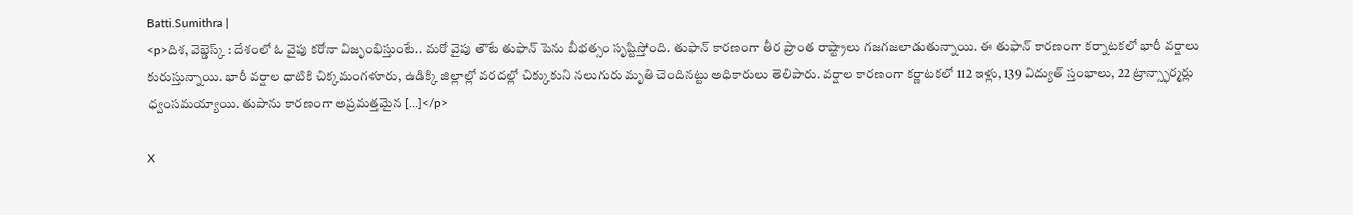Batti.Sumithra |
<p>దిశ, వెబ్డెస్క్ : దేశంలో ఓ వైపు కరోనా విజృంభిస్తుంటే.. మరో వైపు తౌటే తుఫాన్ పెను బీభత్సం సృష్టిస్తోంది. తుఫాన్ కారణంగా తీర ప్రాంత రాష్ట్రాలు గజగజలాడుతున్నాయి. ఈ తుఫాన్ కారణంగా కర్నాటకలో భారీ వర్షాలు కురుస్తున్నాయి. భారీ వర్షాల ధాటికి చిక్కమంగళూరు, ఉడిక్కి జిల్లాల్లో వరదల్లో చిక్కుకుని నలుగురు మృతి చెందినట్టు అధికారులు తెలిపారు. వర్షాల కారణంగా కర్ణాటకలో 112 ఇళ్లు, 139 విద్యుత్ స్తంభాలు, 22 ట్రాన్స్ఫార్మర్లు ధ్వంసమయ్యాయి. తుపాను కారణంగా అప్రమత్తమైన […]</p>

X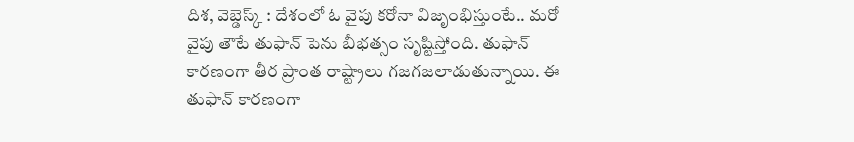దిశ, వెబ్డెస్క్ : దేశంలో ఓ వైపు కరోనా విజృంభిస్తుంటే.. మరో వైపు తౌటే తుఫాన్ పెను బీభత్సం సృష్టిస్తోంది. తుఫాన్ కారణంగా తీర ప్రాంత రాష్ట్రాలు గజగజలాడుతున్నాయి. ఈ తుఫాన్ కారణంగా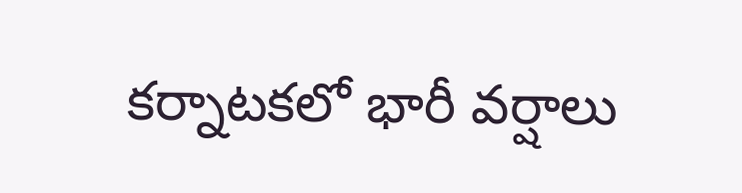కర్నాటకలో భారీ వర్షాలు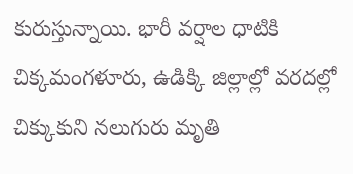కురుస్తున్నాయి. భారీ వర్షాల ధాటికి చిక్కమంగళూరు, ఉడిక్కి జిల్లాల్లో వరదల్లో చిక్కుకుని నలుగురు మృతి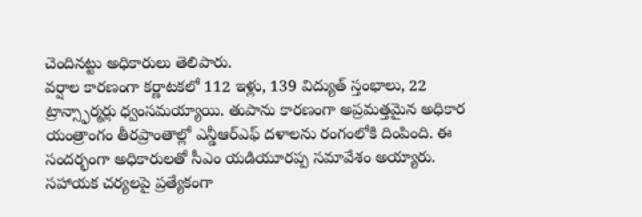చెందినట్టు అధికారులు తెలిపారు.
వర్షాల కారణంగా కర్ణాటకలో 112 ఇళ్లు, 139 విద్యుత్ స్తంభాలు, 22 ట్రాన్స్ఫార్మర్లు ధ్వంసమయ్యాయి. తుపాను కారణంగా అప్రమత్తమైన అధికార యంత్రాంగం తీరప్రాంతాల్లో ఎన్డీఆర్ఎఫ్ దళాలను రంగంలోకి దింపింది. ఈ సందర్భంగా అధికారులతో సీఎం యడియూరప్ప సమావేశం అయ్యారు. సహాయక చర్యలపై ప్రత్యేకంగా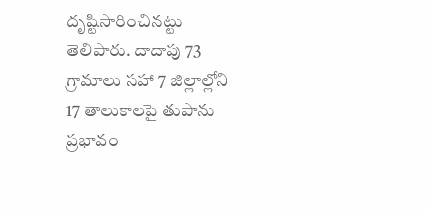దృష్టిసారించినట్టు తెలిపారు. దాదాపు 73 గ్రామాలు సహా 7 జిల్లాల్లోని 17 తాలుకాలపై తుపాను ప్రభావం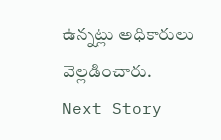ఉన్నట్లు అధికారులు వెల్లడించారు.
Next Story